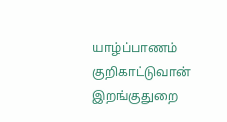யாழ்ப்பாணம் குறிகாட்டுவான் இறங்குதுறை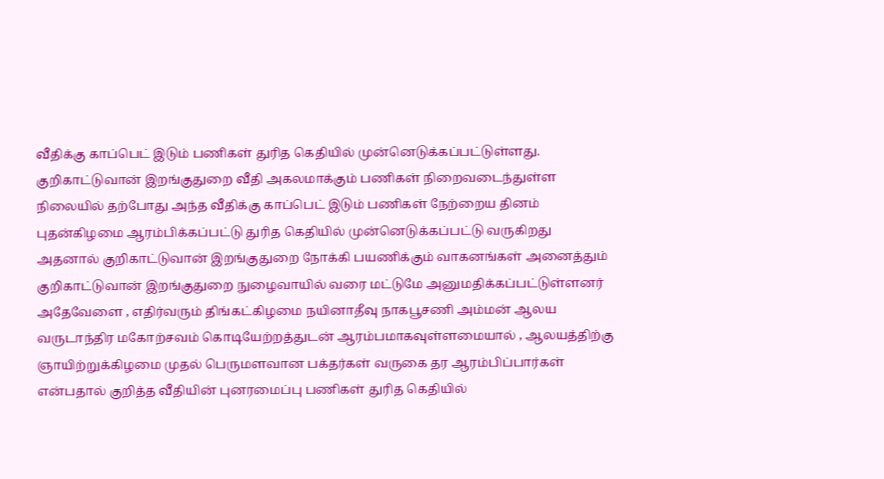வீதிக்கு காப்பெட் இடும் பணிகள் துரித கெதியில் முன்னெடுக்கப்பட்டுள்ளது.
குறிகாட்டுவான் இறங்குதுறை வீதி அகலமாக்கும் பணிகள் நிறைவடைந்துள்ள நிலையில் தற்போது அந்த வீதிக்கு காப்பெட் இடும் பணிகள் நேற்றைய தினம் புதன்கிழமை ஆரம்பிக்கப்பட்டு துரித கெதியில் முன்னெடுக்கப்பட்டு வருகிறது
அதனால் குறிகாட்டுவான் இறங்குதுறை நோக்கி பயணிக்கும் வாகனங்கள் அனைத்தும் குறிகாட்டுவான் இறங்குதுறை நுழைவாயில் வரை மட்டுமே அனுமதிக்கப்பட்டுள்ளனர்
அதேவேளை , எதிர்வரும் திங்கட்கிழமை நயினாதீவு நாகபூசணி அம்மன் ஆலய வருடாந்திர மகோற்சவம் கொடியேற்றத்துடன் ஆரம்பமாகவுள்ளமையால் , ஆலயத்திற்கு ஞாயிற்றுக்கிழமை முதல் பெருமளவான பக்தர்கள் வருகை தர ஆரம்பிப்பார்கள் என்பதால் குறித்த வீதியின் புனரமைப்பு பணிகள் துரித கெதியில்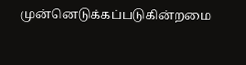முன்னெடுக்கப்படுகின்றமை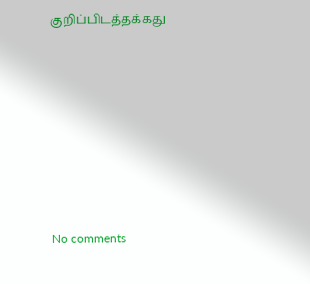குறிப்பிடத்தக்கது








No comments